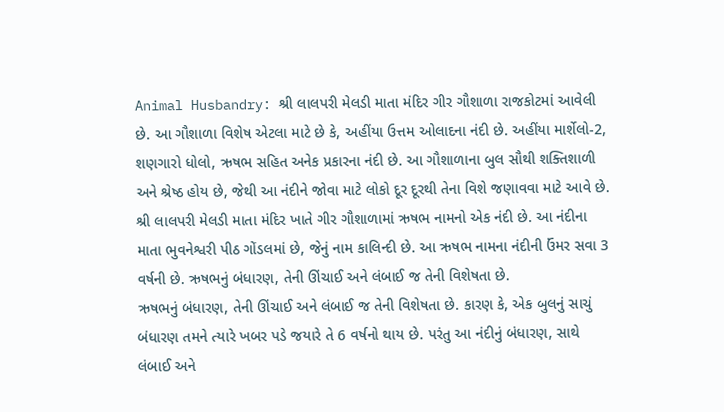Animal Husbandry: શ્રી લાલપરી મેલડી માતા મંદિર ગીર ગૌશાળા રાજકોટમાં આવેલી છે. આ ગૌશાળા વિશેષ એટલા માટે છે કે, અહીંયા ઉત્તમ ઓલાદના નંદી છે. અહીંયા માર્શેલો-2, શણગારો ધોલો, ઋષભ સહિત અનેક પ્રકારના નંદી છે. આ ગૌશાળાના બુલ સૌથી શક્તિશાળી અને શ્રેષ્ઠ હોય છે, જેથી આ નંદીને જોવા માટે લોકો દૂર દૂરથી તેના વિશે જણાવવા માટે આવે છે.
શ્રી લાલપરી મેલડી માતા મંદિર ખાતે ગીર ગૌશાળામાં ઋષભ નામનો એક નંદી છે. આ નંદીના માતા ભુવનેશ્વરી પીઠ ગોંડલમાં છે, જેનું નામ કાલિન્દી છે. આ ઋષભ નામના નંદીની ઉંમર સવા 3 વર્ષની છે. ઋષભનું બંધારણ, તેની ઊંચાઈ અને લંબાઈ જ તેની વિશેષતા છે.
ઋષભનું બંધારણ, તેની ઊંચાઈ અને લંબાઈ જ તેની વિશેષતા છે. કારણ કે, એક બુલનું સાચું બંધારણ તમને ત્યારે ખબર પડે જયારે તે 6 વર્ષનો થાય છે. પરંતુ આ નંદીનું બંધારણ, સાથે લંબાઈ અને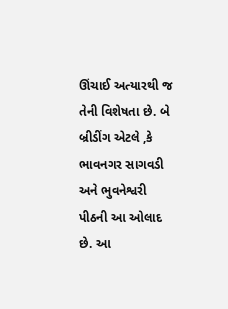ઊંચાઈ અત્યારથી જ તેની વિશેષતા છે. બે બ્રીડીંગ એટલે ,કે ભાવનગર સાગવડી અને ભુવનેશ્વરી પીઠની આ ઓલાદ છે. આ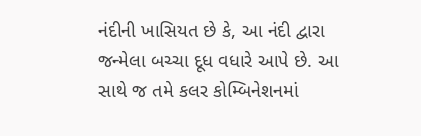નંદીની ખાસિયત છે કે, આ નંદી દ્વારા જન્મેલા બચ્ચા દૂધ વધારે આપે છે. આ સાથે જ તમે કલર કોમ્બિનેશનમાં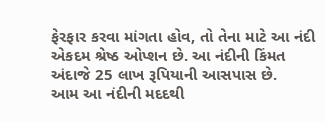ફેરફાર કરવા માંગતા હોવ, તો તેના માટે આ નંદી એકદમ શ્રેષ્ઠ ઓપ્શન છે. આ નંદીની કિંમત અંદાજે 25 લાખ રૂપિયાની આસપાસ છે.
આમ આ નંદીની મદદથી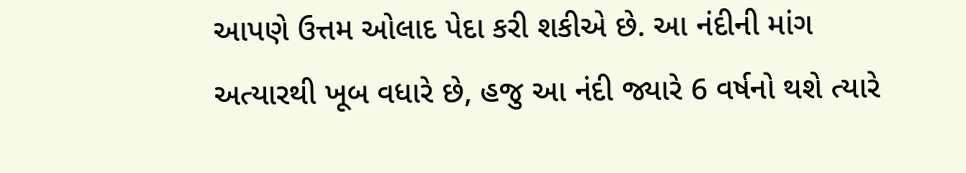આપણે ઉત્તમ ઓલાદ પેદા કરી શકીએ છે. આ નંદીની માંગ અત્યારથી ખૂબ વધારે છે, હજુ આ નંદી જ્યારે 6 વર્ષનો થશે ત્યારે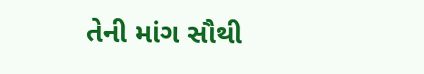તેની માંગ સૌથી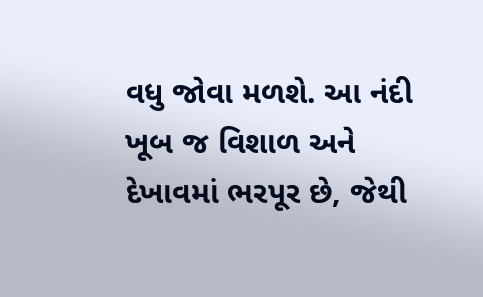વધુ જોવા મળશે. આ નંદી ખૂબ જ વિશાળ અને દેખાવમાં ભરપૂર છે, જેથી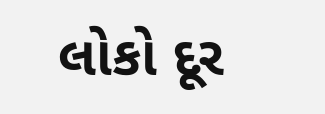લોકો દૂર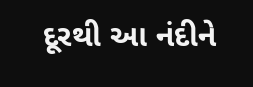દૂરથી આ નંદીને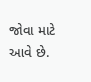જોવા માટે આવે છે.